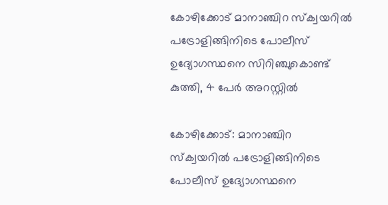കോഴിക്കോട് മാനാഞ്ചിറ സ്ക്വയറിൽ പട്രോളിങ്ങിനിടെ പോലീസ് ഉദ്യോഗസ്ഥനെ സിറിഞ്ചുകൊണ്ട് കുത്തി, 4 പേർ അറസ്റ്റിൽ

കോഴിക്കോട്: മാനാഞ്ചിറ സ്ക്വയറിൽ പട്രോളിങ്ങിനിടെ പോലീസ് ഉദ്യോഗസ്ഥനെ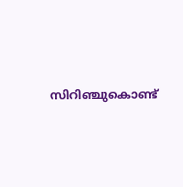സിറിഞ്ചുകൊണ്ട്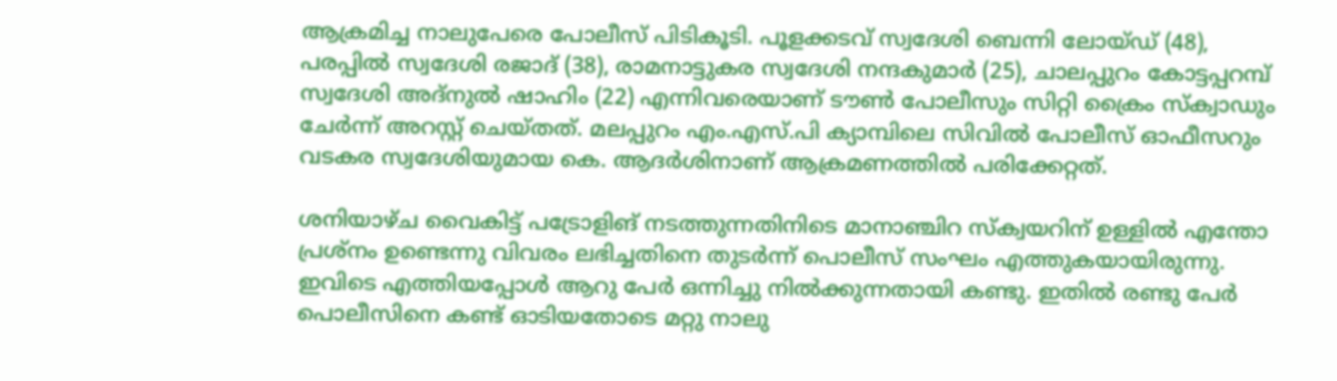ആക്രമിച്ച നാലുപേരെ പോലീസ് പിടികൂടി. പൂളക്കടവ് സ്വദേശി ബെന്നി ലോയ്ഡ് (48), പരപ്പിൽ സ്വദേശി രജാദ് (38), രാമനാട്ടുകര സ്വദേശി നന്ദകുമാർ (25), ചാലപ്പുറം കോട്ടപ്പറമ്പ് സ്വദേശി അദ്‌നുൽ ഷാഹിം (22) എന്നിവരെയാണ് ടൗൺ പോലീസും സിറ്റി ക്രൈം സ്ക്വാഡും ചേർന്ന് അറസ്റ്റ് ചെയ്തത്. മലപ്പുറം എം.എസ്.പി ക്യാമ്പിലെ സിവിൽ പോലീസ് ഓഫീസറും വടകര സ്വദേശിയുമായ കെ. ആദർശിനാണ് ആക്രമണത്തിൽ പരിക്കേറ്റത്.

ശനിയാഴ്ച വൈകിട്ട് പട്രോളിങ് നടത്തുന്നതിനിടെ മാനാഞ്ചിറ സ്ക്വയറിന് ഉള്ളിൽ എന്തോ പ്രശ്നം ഉണ്ടെന്നു വിവരം ലഭിച്ചതിനെ തുടർന്ന് പൊലീസ് സംഘം എത്തുകയായിരുന്നു. ഇവിടെ എത്തിയപ്പോൾ ആറു പേർ ഒന്നിച്ചു നിൽക്കുന്നതായി കണ്ടു. ഇതിൽ രണ്ടു പേർ പൊലീസിനെ കണ്ട് ഓടിയതോടെ മറ്റു നാലു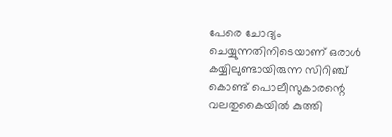പേരെ ചോദ്യം ചെയ്യുന്നതിനിടെയാണ് ഒരാൾ കയ്യിലുണ്ടായിരുന്ന സിറിഞ്ച് കൊണ്ട് പൊലീസുകാരന്റെ വലതുകൈയിൽ കുത്തി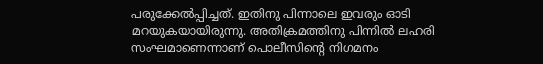പരുക്കേൽപ്പിച്ചത്. ഇതിനു പിന്നാലെ ഇവരും ഓടി മറയുകയായിരുന്നു. അതിക്രമത്തിനു പിന്നിൽ ലഹരി സംഘമാണെന്നാണ് പൊലീസിന്റെ നിഗമനം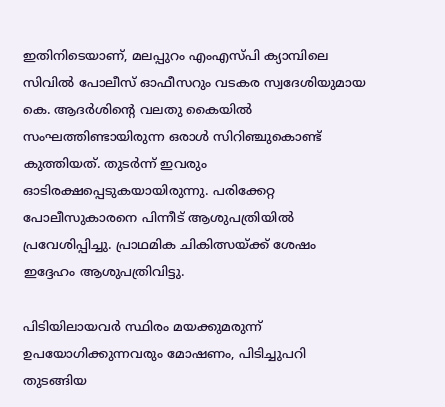ഇതിനിടെയാണ്, മലപ്പുറം എംഎസ്പി ക്യാമ്പിലെ സിവിൽ പോലീസ് ഓഫീസറും വടകര സ്വദേശിയുമായ കെ. ആദർശിന്റെ വലതു കൈയിൽ സംഘത്തിണ്ടായിരുന്ന ഒരാൾ സിറിഞ്ചുകൊണ്ട് കുത്തിയത്. തുടർന്ന് ഇവരും ഓടിരക്ഷപ്പെടുകയായിരുന്നു. പരിക്കേറ്റ പോലീസുകാരനെ പിന്നീട് ആശുപത്രിയിൽ പ്രവേശിപ്പിച്ചു. പ്രാഥമിക ചികിത്സയ്ക്ക് ശേഷം ഇദ്ദേഹം ആശുപത്രിവിട്ടു.

പിടിയിലായവർ സ്ഥിരം മയക്കുമരുന്ന് ഉപയോഗിക്കുന്നവരും മോഷണം, പിടിച്ചുപറി തുടങ്ങിയ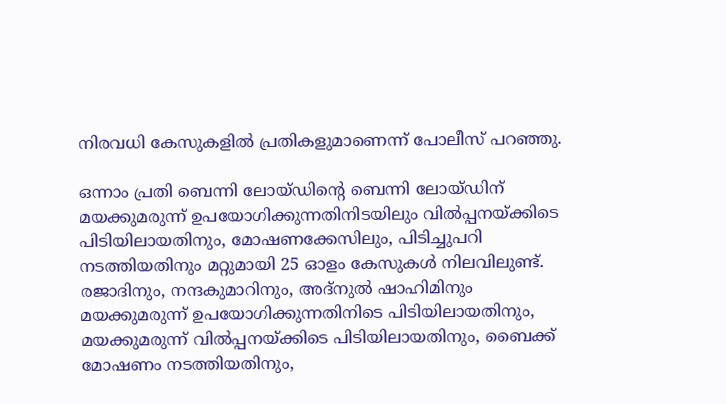നിരവധി കേസുകളിൽ പ്രതികളുമാണെന്ന് പോലീസ് പറഞ്ഞു.

ഒന്നാം പ്രതി ബെന്നി ലോയ്ഡിന്റെ ബെന്നി ലോയ്ഡിന് മയക്കുമരുന്ന് ഉപയോഗിക്കുന്നതിനിടയിലും വില്‍പ്പനയ്ക്കിടെ പിടിയിലായതിനും, മോഷണക്കേസിലും, പിടിച്ചുപറി നടത്തിയതിനും മറ്റുമായി 25 ഓളം കേസുകള്‍ നിലവിലുണ്ട്. രജാദിനും, നന്ദകുമാറിനും, അദ്‌നുല്‍ ഷാഹിമിനും മയക്കുമരുന്ന് ഉപയോഗിക്കുന്നതിനിടെ പിടിയിലായതിനും, മയക്കുമരുന്ന് വില്‍പ്പനയ്ക്കിടെ പിടിയിലായതിനും, ബൈക്ക് മോഷണം നടത്തിയതിനും,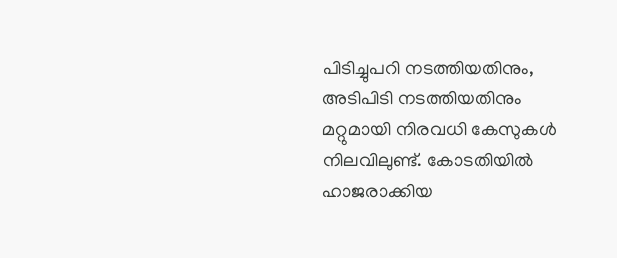പിടിച്ചുപറി നടത്തിയതിനും, അടിപിടി നടത്തിയതിനും മറ്റുമായി നിരവധി കേസുകള്‍ നിലവിലുണ്ട്. കോടതിയില്‍ ഹാജരാക്കിയ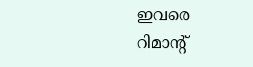ഇവരെ റിമാന്റ്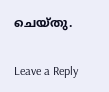ചെയ്തു.

Leave a Reply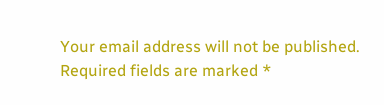Your email address will not be published. Required fields are marked *